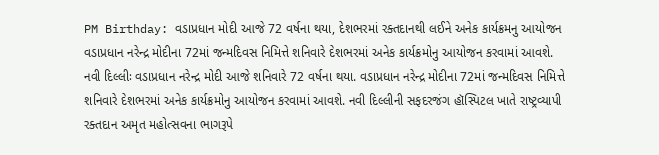PM Birthday: વડાપ્રધાન મોદી આજે 72 વર્ષના થયા, દેશભરમાં રક્તદાનથી લઈને અનેક કાર્યક્રમનુ આયોજન
વડાપ્રધાન નરેન્દ્ર મોદીના 72માં જન્મદિવસ નિમિત્તે શનિવારે દેશભરમાં અનેક કાર્યક્રમોનુ આયોજન કરવામાં આવશે.
નવી દિલ્લીઃ વડાપ્રધાન નરેન્દ્ર મોદી આજે શનિવારે 72 વર્ષના થયા. વડાપ્રધાન નરેન્દ્ર મોદીના 72માં જન્મદિવસ નિમિત્તે શનિવારે દેશભરમાં અનેક કાર્યક્રમોનુ આયોજન કરવામાં આવશે. નવી દિલ્લીની સફદરજંગ હૉસ્પિટલ ખાતે રાષ્ટ્રવ્યાપી રક્તદાન અમૃત મહોત્સવના ભાગરૂપે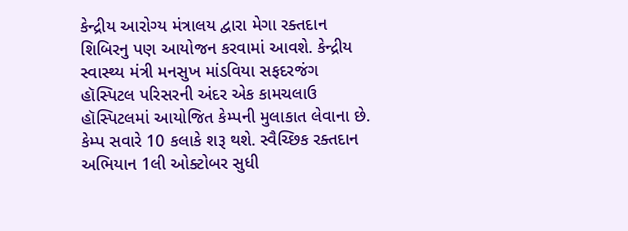કેન્દ્રીય આરોગ્ય મંત્રાલય દ્વારા મેગા રક્તદાન શિબિરનુ પણ આયોજન કરવામાં આવશે. કેન્દ્રીય સ્વાસ્થ્ય મંત્રી મનસુખ માંડવિયા સફદરજંગ હૉસ્પિટલ પરિસરની અંદર એક કામચલાઉ હૉસ્પિટલમાં આયોજિત કેમ્પની મુલાકાત લેવાના છે. કેમ્પ સવારે 10 કલાકે શરૂ થશે. સ્વૈચ્છિક રક્તદાન અભિયાન 1લી ઓક્ટોબર સુધી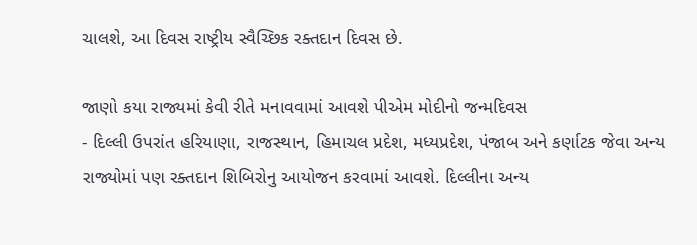ચાલશે, આ દિવસ રાષ્ટ્રીય સ્વૈચ્છિક રક્તદાન દિવસ છે.

જાણો કયા રાજ્યમાં કેવી રીતે મનાવવામાં આવશે પીએમ મોદીનો જન્મદિવસ
- દિલ્લી ઉપરાંત હરિયાણા, રાજસ્થાન, હિમાચલ પ્રદેશ, મધ્યપ્રદેશ, પંજાબ અને કર્ણાટક જેવા અન્ય રાજ્યોમાં પણ રક્તદાન શિબિરોનુ આયોજન કરવામાં આવશે. દિલ્લીના અન્ય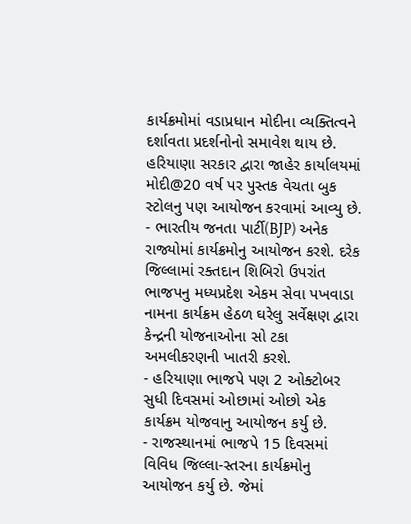કાર્યક્રમોમાં વડાપ્રધાન મોદીના વ્યક્તિત્વને દર્શાવતા પ્રદર્શનોનો સમાવેશ થાય છે. હરિયાણા સરકાર દ્વારા જાહેર કાર્યાલયમાં મોદી@20 વર્ષ પર પુસ્તક વેચતા બુક સ્ટોલનુ પણ આયોજન કરવામાં આવ્યુ છે.
- ભારતીય જનતા પાર્ટી(BJP) અનેક રાજ્યોમાં કાર્યક્રમોનુ આયોજન કરશે. દરેક જિલ્લામાં રક્તદાન શિબિરો ઉપરાંત ભાજપનુ મધ્યપ્રદેશ એકમ સેવા પખવાડા નામના કાર્યક્રમ હેઠળ ઘરેલુ સર્વેક્ષણ દ્વારા કેન્દ્રની યોજનાઓના સો ટકા અમલીકરણની ખાતરી કરશે.
- હરિયાણા ભાજપે પણ 2 ઓક્ટોબર સુધી દિવસમાં ઓછામાં ઓછો એક કાર્યક્રમ યોજવાનુ આયોજન કર્યુ છે.
- રાજસ્થાનમાં ભાજપે 15 દિવસમાં વિવિધ જિલ્લા-સ્તરના કાર્યક્રમોનુ આયોજન કર્યુ છે. જેમાં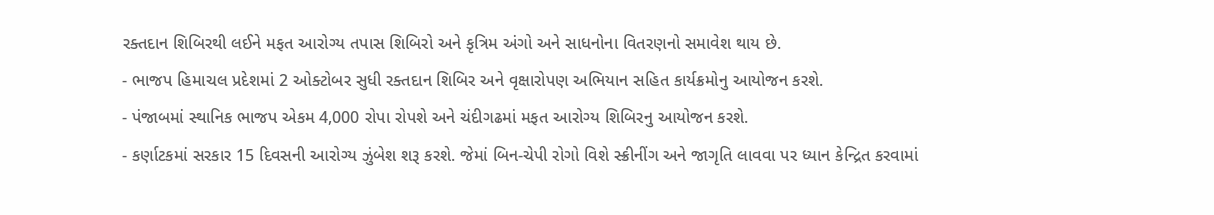રક્તદાન શિબિરથી લઈને મફત આરોગ્ય તપાસ શિબિરો અને કૃત્રિમ અંગો અને સાધનોના વિતરણનો સમાવેશ થાય છે.
- ભાજપ હિમાચલ પ્રદેશમાં 2 ઓક્ટોબર સુધી રક્તદાન શિબિર અને વૃક્ષારોપણ અભિયાન સહિત કાર્યક્રમોનુ આયોજન કરશે.
- પંજાબમાં સ્થાનિક ભાજપ એકમ 4,000 રોપા રોપશે અને ચંદીગઢમાં મફત આરોગ્ય શિબિરનુ આયોજન કરશે.
- કર્ણાટકમાં સરકાર 15 દિવસની આરોગ્ય ઝુંબેશ શરૂ કરશે. જેમાં બિન-ચેપી રોગો વિશે સ્ક્રીનીંગ અને જાગૃતિ લાવવા પર ધ્યાન કેન્દ્રિત કરવામાં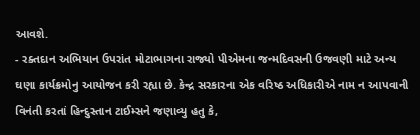આવશે.
- રક્તદાન અભિયાન ઉપરાંત મોટાભાગના રાજ્યો પીએમના જન્મદિવસની ઉજવણી માટે અન્ય ઘણા કાર્યક્રમોનુ આયોજન કરી રહ્યા છે. કેન્દ્ર સરકારના એક વરિષ્ઠ અધિકારીએ નામ ન આપવાની વિનંતી કરતાં હિન્દુસ્તાન ટાઈમ્સને જણાવ્યુ હતુ કે,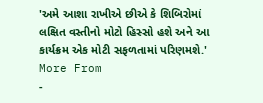'અમે આશા રાખીએ છીએ કે શિબિરોમાં લક્ષિત વસ્તીનો મોટો હિસ્સો હશે અને આ કાર્યક્રમ એક મોટી સફળતામાં પરિણમશે.'
More From
-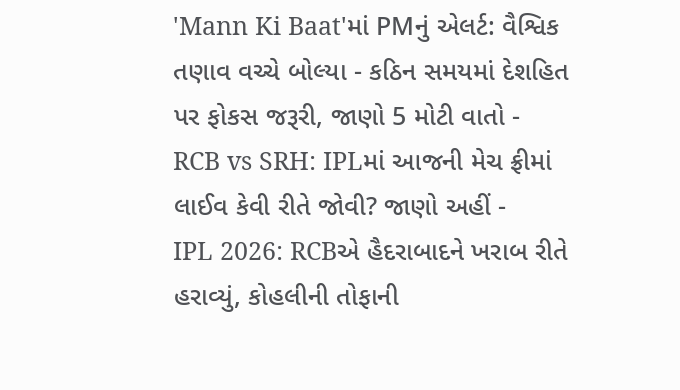'Mann Ki Baat'માં PMનું એલર્ટ: વૈશ્વિક તણાવ વચ્ચે બોલ્યા - કઠિન સમયમાં દેશહિત પર ફોકસ જરૂરી, જાણો 5 મોટી વાતો -
RCB vs SRH: IPLમાં આજની મેચ ફ્રીમાં લાઈવ કેવી રીતે જોવી? જાણો અહીં -
IPL 2026: RCBએ હૈદરાબાદને ખરાબ રીતે હરાવ્યું, કોહલીની તોફાની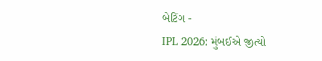બેટિંગ -
IPL 2026: મુંબઈએ જીત્યો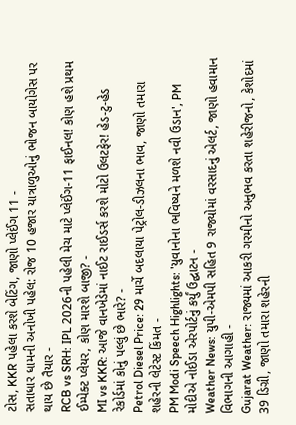ટોસ, KKR પહેલા કરશે બેટિંગ, જાણો પ્લેઈંગ 11 -
સતાધાર ધામની અનોખી પહેલ: રોજ 10 હજાર યાત્રાળુઓનું ભોજન બાયોગેસ પર થાય છે તૈયાર -
RCB vs SRH: IPL 2026ની પહેલી મેચ માટે પ્લેઈંગ-11 ફાઈનલ! કોણ હશે પ્રથમ ઈમ્પેક્ટ પ્લેયર, કોણ મારશે બાજી? -
MI vs KKR: આજે વાનખેડેમાં નાઈટ રાઈડર્સ કરશે મોટો ઉલટફેર! હેડ-ટુ-હેડ રેકોર્ડમાં કોનું પલ્લું છે ભારે? -
Petrol Diesel Price: 29 માર્ચે બદલાયા પેટ્રોલ-ડીઝલના ભાવ, જાણો તમારા શહેરની લેટેસ્ટ કિંમત -
PM Modi Speech Highlights: 'યુવાનોના ભવિષ્યને મળશે નવી ઉડાન', PM મોદીએ નોઈડા એરપોર્ટનું કર્યું ઉદ્ઘાટન -
Weather News: યુપી-એમપી સહિત 9 રાજ્યોમાં વરસાદનું એલર્ટ, જાણો હવામાન વિભાગની આગાહી -
Gujarat Weather: રાજ્યમાં આકરી ગરમીનો અનુભવ કરતા શહેરીજનો, કેશોદમાં 39 ડિગ્રી, જાણો તમારા શહેરની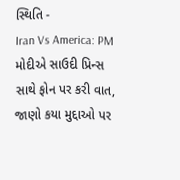સ્થિતિ -
Iran Vs America: PM મોદીએ સાઉદી પ્રિન્સ સાથે ફોન પર કરી વાત, જાણો કયા મુદ્દાઓ પર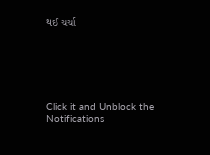થઈ ચર્ચા






Click it and Unblock the Notifications